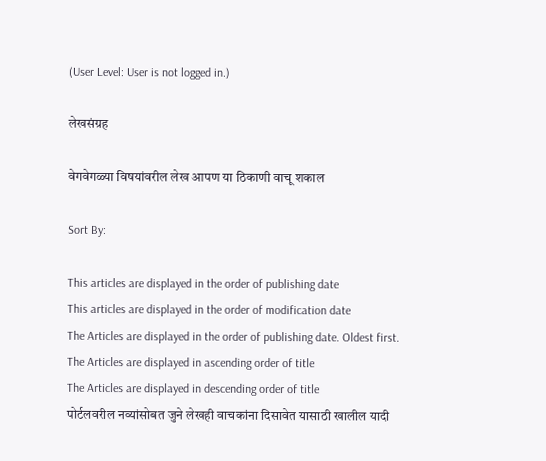(User Level: User is not logged in.)

लेखसंग्रह

वेगवेगळ्या विषयांवरील लेख आपण या ठिकाणी वाचू शकाल

Sort By:

This articles are displayed in the order of publishing date
This articles are displayed in the order of modification date
The Articles are displayed in the order of publishing date. Oldest first.
The Articles are displayed in ascending order of title
The Articles are displayed in descending order of title
पोर्टलवरील नव्यांसोबत जुने लेखही वाचकांना दिसावेत यासाठी खालील यादी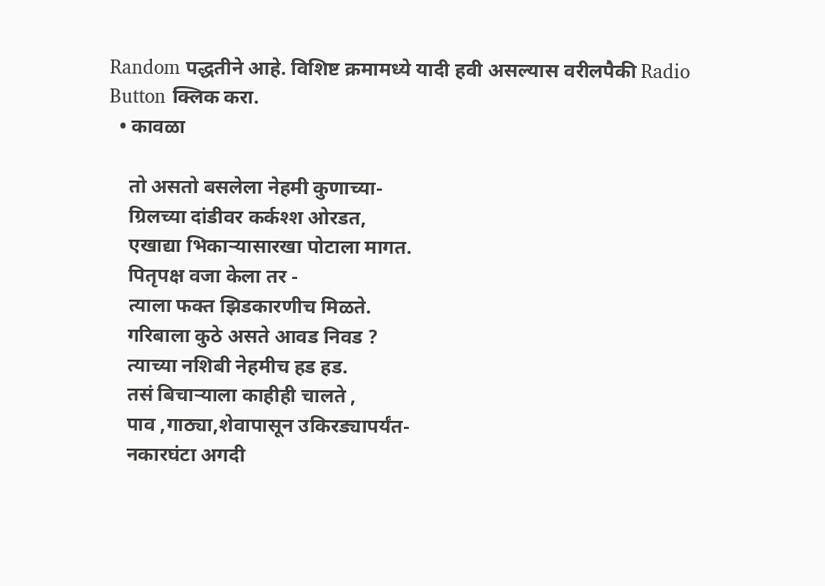Random पद्धतीने आहे. विशिष्ट क्रमामध्ये यादी हवी असल्यास वरीलपैकी Radio Button क्लिक करा.
  • कावळा

    तो असतो बसलेला नेहमी कुणाच्या-
    ग्रिलच्या दांडीवर कर्कश्श ओरडत,
    एखाद्या भिकाऱ्यासारखा पोटाला मागत.
    पितृपक्ष वजा केला तर -
    त्याला फक्त झिडकारणीच मिळते.
    गरिबाला कुठे असते आवड निवड ?
    त्याच्या नशिबी नेहमीच हड हड.
    तसं बिचाऱ्याला काहीही चालते ,
    पाव ,गाठ्या,शेवापासून उकिरड्यापर्यंत-
    नकारघंटा अगदी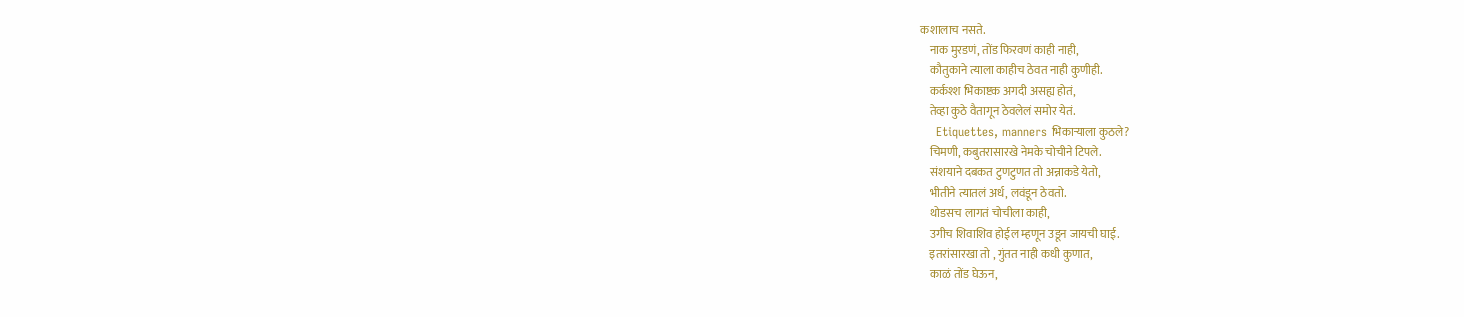कशालाच नसते.
    नाक मुरडणं, तोंड फिरवणं काही नाही,
    कौतुकाने त्याला काहीच ठेवत नाही कुणीही.
    कर्कश्श भिकाष्टक अगदी असह्य होतं,
    तेव्हा कुठे वैतागून ठेवलेलं समोर येतं.
    Etiquettes, manners भिकाऱ्याला कुठले?
    चिमणी, कबुतरासारखे नेमके चोचीने टिपले.
    संशयाने दबकत टुणटुणत तो अन्नाकडे येतो,
    भीतीने त्यातलं अर्ध, लवंडून ठेवतो.
    थोडसच लागतं चोचीला काही,
    उगीच शिवाशिव होईल म्हणून उडून जायची घाई.
    इतरांसारखा तो , गुंतत नाही कधी कुणात,
    काळं तोंड घेऊन,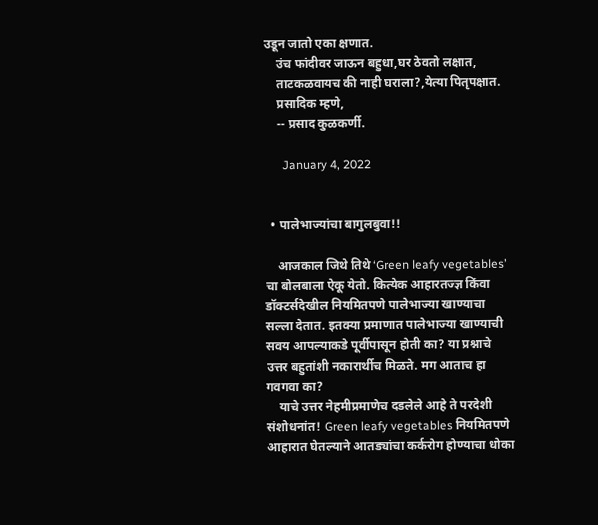उडून जातो एका क्षणात.
    उंच फांदीवर जाऊन बहुधा,घर ठेवतो लक्षात,
    ताटकळवायच की नाही घराला?,येत्या पितृपक्षात.
    प्रसादिक म्हणे,
    -- प्रसाद कुळकर्णी.

      January 4, 2022


  • पालेभाज्यांचा बागुलबुवा!!

    आजकाल जिथे तिथे ‘Green leafy vegetables’ चा बोलबाला ऐकू येतो. कित्येक आहारतज्ज्ञ किंवा डॉक्टर्सदेखील नियमितपणे पालेभाज्या खाण्याचा सल्ला देतात. इतक्या प्रमाणात पालेभाज्या खाण्याची सवय आपल्याकडे पूर्वीपासून होती का? या प्रश्नाचे उत्तर बहुतांशी नकारार्थीच मिळते. मग आताच हा गवगवा का?
    याचे उत्तर नेहमीप्रमाणेच दडलेले आहे ते परदेशी संशोधनांत! Green leafy vegetables नियमितपणे आहारात घेतल्याने आतड्यांचा कर्करोग होण्याचा धोका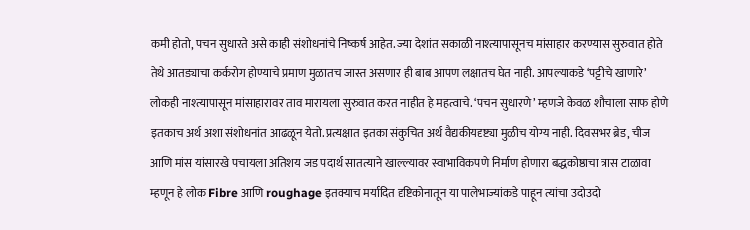कमी होतो, पचन सुधारते असे काही संशोधनांचे निष्कर्ष आहेत. ज्या देशांत सकाळी नाश्त्यापासूनच मांसाहार करण्यास सुरुवात होते तेथे आतड्याचा कर्करोग होण्याचे प्रमाण मुळातच जास्त असणार ही बाब आपण लक्षातच घेत नाही. आपल्याकडे ‘पट्टीचे खाणारे’ लोकही नाश्त्यापासून मांसाहारावर ताव मारायला सुरुवात करत नाहीत हे महत्वाचे. ‘पचन सुधारणे’ म्हणजे केवळ शौचाला साफ होणे इतकाच अर्थ अशा संशोधनांत आढळून येतो. प्रत्यक्षात इतका संकुचित अर्थ वैद्यकीयदृष्ट्या मुळीच योग्य नाही. दिवसभर ब्रेड, चीज आणि मांस यांसारखे पचायला अतिशय जड पदार्थ सातत्याने खाल्ल्यावर स्वाभाविकपणे निर्माण होणारा बद्धकोष्ठाचा त्रास टाळावा म्हणून हे लोक Fibre आणि roughage इतक्याच मर्यादित दृष्टिकोनातून या पालेभाज्यांकडे पाहून त्यांचा उदोउदो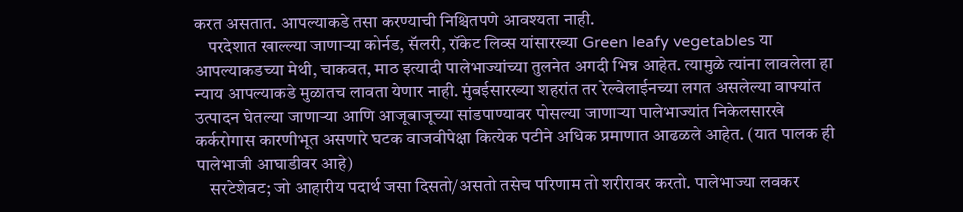करत असतात. आपल्याकडे तसा करण्याची निश्चितपणे आवश्यता नाही.
    परदेशात खाल्ल्या जाणाऱ्या कोर्नड, सॅलरी, रॉकेट लिव्स यांसारख्या Green leafy vegetables या आपल्याकडच्या मेथी, चाकवत, माठ इत्यादी पालेभाज्यांच्या तुलनेत अगदी भिन्न आहेत. त्यामुळे त्यांना लावलेला हा न्याय आपल्याकडे मुळातच लावता येणार नाही. मुंबईसारख्या शहरांत तर रेल्वेलाईनच्या लगत असलेल्या वाफ्यांत उत्पादन घेतल्या जाणाऱ्या आणि आजूबाजूच्या सांडपाण्यावर पोसल्या जाणाऱ्या पालेभाज्यांत निकेलसारखे कर्करोगास कारणीभूत असणारे घटक वाजवीपेक्षा कित्येक पटीने अधिक प्रमाणात आढळले आहेत. (यात पालक ही पालेभाजी आघाडीवर आहे)
    सरटेशेवट; जो आहारीय पदार्थ जसा दिसतो/असतो तसेच परिणाम तो शरीरावर करतो. पालेभाज्या लवकर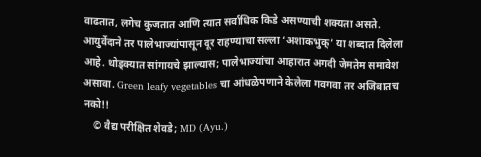वाढतात, लगेच कुजतात आणि त्यात सर्वाधिक किडे असण्याची शक्यता असते. आयुर्वेदाने तर पालेभाज्यांपासून दूर राहण्याचा सल्ला ‘अशाकभुक्’ या शब्दात दिलेला आहे. थोड्क्यात सांगायचे झाल्यास; पालेभाज्यांचा आहारात अगदी जेमतेम समावेश असावा. Green leafy vegetables चा आंधळेपणाने केलेला गवगवा तर अजिबातच नको!!
    © वैद्य परीक्षित शेवडे; MD (Ayu.)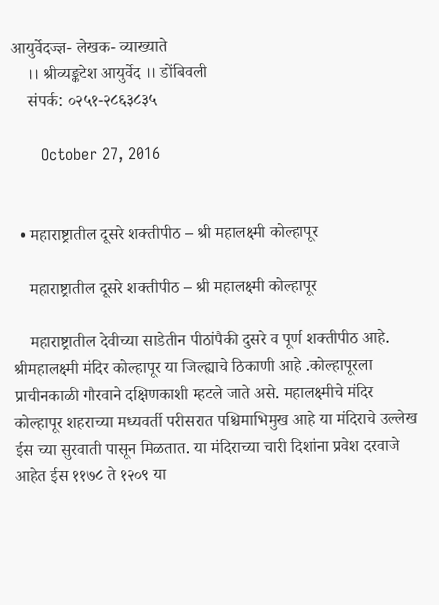आयुर्वेदज्ज्ञ- लेखक- व्याख्याते
    ।। श्रीव्यङ्कटेश आयुर्वेद ।। डोंबिवली
    संपर्क: ०२५१-२८६३८३५

      October 27, 2016


  • महाराष्ट्रातील दूसरे शक्तीपीठ – श्री महालक्ष्मी कोल्हापूर

    महाराष्ट्रातील दूसरे शक्तीपीठ – श्री महालक्ष्मी कोल्हापूर

    महाराष्ट्रातील देवीच्या साडेतीन पीठांपैकी दुसरे व पूर्ण शक्तीपीठ आहे. श्रीमहालक्ष्मी मंदिर कोल्हापूर या जिल्ह्याचे ठिकाणी आहे .कोल्हापूरला प्राचीनकाळी गौरवाने दक्षिणकाशी म्हटले जाते असे. महालक्ष्मीचे मंदिर कोल्हापूर शहराच्या मध्यवर्ती परीसरात पश्चिमाभिमुख आहे या मंदिराचे उल्लेख ईस च्या सुरवाती पासून मिळतात. या मंदिराच्या चारी दिशांना प्रवेश दरवाजे आहेत ईस ११७८ ते १२०९ या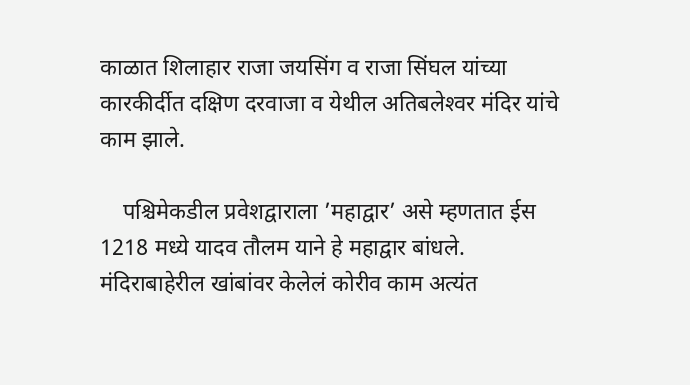काळात शिलाहार राजा जयसिंग व राजा सिंघल यांच्या कारकीर्दीत दक्षिण दरवाजा व येथील अतिबलेश्‍वर मंदिर यांचे काम झाले.

    पश्चिमेकडील प्रवेशद्वाराला ’महाद्वार’ असे म्हणतात ईस 1218 मध्ये यादव तौलम याने हे महाद्वार बांधले. मंदिराबाहेरील खांबांवर केलेलं कोरीव काम अत्यंत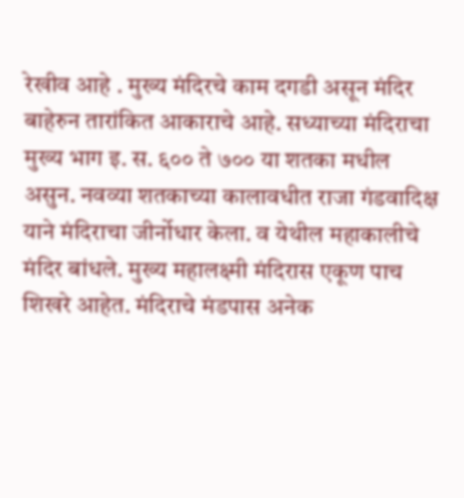रेखीव आहे . मुख्य मंदिरचे काम दगडी असून मंदिर बाहेरुन तारांकित आकाराचे आहे. सध्याच्या मंदिराचा मुख्य भाग इ. स. ६०० ते ७०० या शतका मधील असुन. नवव्या शतकाच्या कालावधीत राजा गंडवादिक्ष याने मंदिराचा जीर्नोधार केला. व येथील महाकालीचे मंदिर बांधले. मुख्य महालक्ष्मी मंदिरास एकूण पाच शिखरे आहेत. मंदिराचे मंडपास अनेक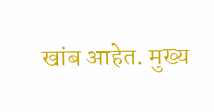खांब आहेत. मुख्य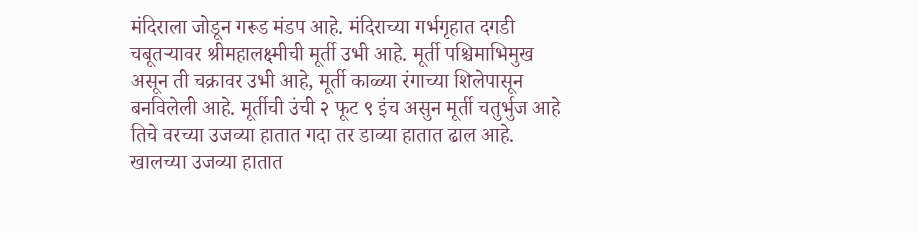मंदिराला जोडून गरूड मंडप आहे. मंदिराच्या गर्भगृहात दगडी चबूतऱ्यावर श्रीमहालक्ष्मीची मूर्ती उभी आहे. मूर्ती पश्चिमाभिमुख असून ती चक्रावर उभी आहे, मूर्ती काळ्या रंगाच्या शिलेपासून बनविलेली आहे. मूर्तीची उंची २ फूट ९ इंच असुन मूर्ती चतुर्भुज आहे तिचे वरच्या उजव्या हातात गदा तर डाव्या हातात ढाल आहे. खालच्या उजव्या हातात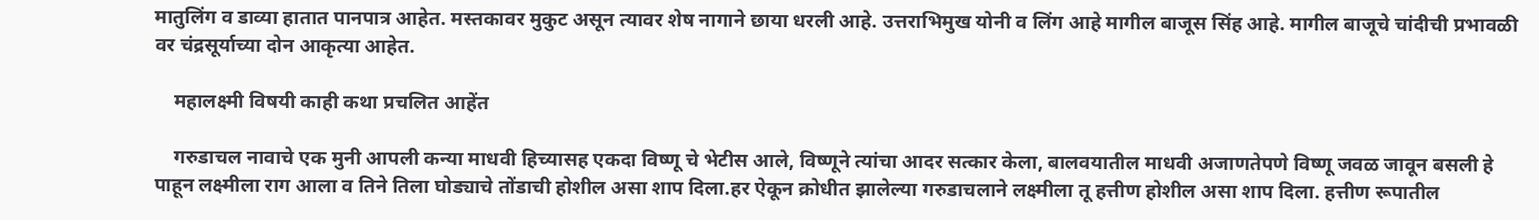मातुलिंग व डाव्या हातात पानपात्र आहेत. मस्तकावर मुकुट असून त्यावर शेष नागाने छाया धरली आहे. उत्तराभिमुख योनी व लिंग आहे मागील बाजूस सिंह आहे. मागील बाजूचे चांदीची प्रभावळी वर चंद्रसूर्याच्या दोन आकृत्या आहेत.

    महालक्ष्मी विषयी काही कथा प्रचलित आहेंत

    गरुडाचल नावाचे एक मुनी आपली कन्या माधवी हिच्यासह एकदा विष्णू चे भेटीस आले, विष्णूने त्यांचा आदर सत्कार केला, बालवयातील माधवी अजाणतेपणे विष्णू जवळ जावून बसली हे पाहून लक्ष्मीला राग आला व तिने तिला घोड्याचे तोंडाची होशील असा शाप दिला.हर ऐकून क्रोधीत झालेल्या गरुडाचलाने लक्ष्मीला तू हत्तीण होशील असा शाप दिला. हत्तीण रूपातील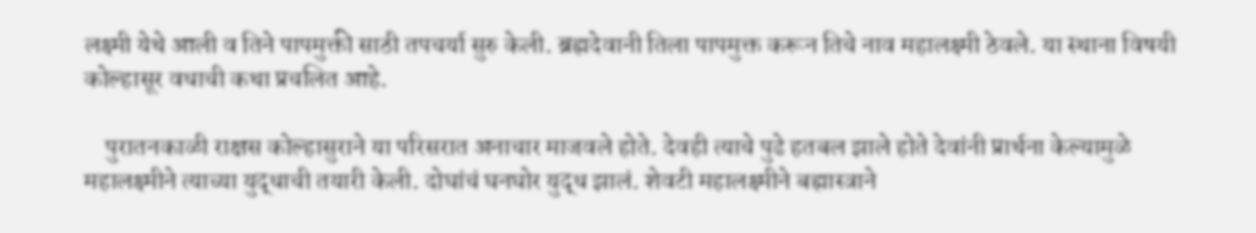लक्ष्मी येथे आली व तिने पापमुक्ती साठी तपचर्या सुरु केली. ब्रह्मदेवानी तिला पापमुक्त करून तिचे नाव महालक्ष्मी ठेवले. या स्थाना विषयी कोल्हासूर वधाची कथा प्रचलित आहे.

    पुरातनकाळी राक्षस कोल्हासुराने या परिसरात अनाचार माजवले होते. देवही त्याचे पुढे हतबल झाले होते देवांनी प्रार्थना केल्यामुळे महालक्ष्मीने त्याच्या युद्धाची तयारी केली. दोघांचं घनघोर युद्ध झालं. शेवटी महालक्ष्मीने बह्मास्त्राने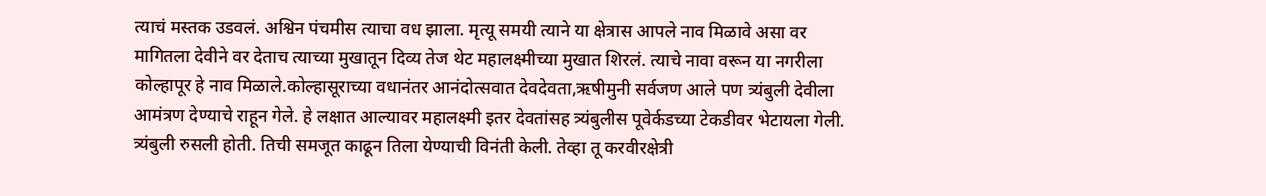त्याचं मस्तक उडवलं. अश्विन पंचमीस त्याचा वध झाला. मृत्यू समयी त्याने या क्षेत्रास आपले नाव मिळावे असा वर मागितला देवीने वर देताच त्याच्या मुखातून दिव्य तेज थेट महालक्ष्मीच्या मुखात शिरलं. त्याचे नावा वरून या नगरीला कोल्हापूर हे नाव मिळाले.कोल्हासूराच्या वधानंतर आनंदोत्सवात देवदेवता,ऋषीमुनी सर्वजण आले पण त्र्यंबुली देवीला आमंत्रण देण्याचे राहून गेले. हे लक्षात आल्यावर महालक्ष्मी इतर देवतांसह त्र्यंबुलीस पूवेर्कडच्या टेकडीवर भेटायला गेली. त्र्यंबुली रुसली होती. तिची समजूत काढून तिला येण्याची विनंती केली. तेव्हा तू करवीरक्षेत्री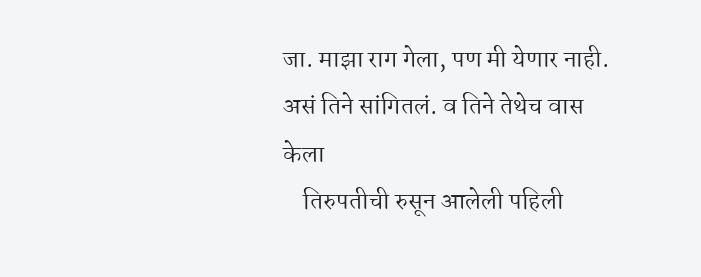जा. माझा राग गेला, पण मी येणार नाही. असं तिने सांगितलं. व तिने तेथेच वास केला
    तिरुपतीची रुसून आलेली पहिली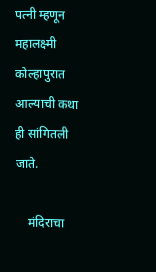पत्नी म्हणून महालक्ष्मी कोल्हापुरात आल्याची कथा ही सांगितली जाते.

    मंदिराचा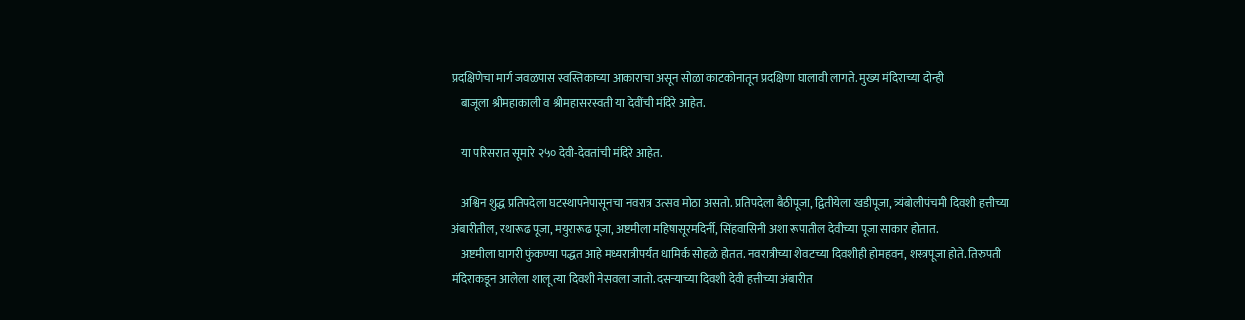प्रदक्षिणेचा मार्ग जवळपास स्वस्तिकाच्या आकाराचा असून सोळा काटकोनातून प्रदक्षिणा घालावी लागते. मुख्य मंदिराच्या दोन्ही
    बाजूला श्रीमहाकाली व श्रीमहासरस्वती या देवींची मंदिरे आहेत.

    या परिसरात सूमारे २५० देवी-देवतांची मंदिरे आहेत.

    अश्विन शुद्ध प्रतिपदेला घटस्थापनेपासूनचा नवरात्र उत्सव मोठा असतो. प्रतिपदेला बैठीपूजा, द्वितीयेला खडीपूजा, त्र्यंबोलीपंचमी दिवशी हत्तीच्या अंबारीतील, रथारूढ पूजा, मयुरारूढ पूजा, अष्टमीला महिषासूरमदिर्नी, सिंहवासिनी अशा रूपातील देवीच्या पूजा साकार होतात.
    अष्टमीला घागरी फुंकण्या पद्धत आहे मध्यरात्रीपर्यंत धामिर्क सोहळे होतत. नवरात्रीच्या शेवटच्या दिवशीही होमहवन, शस्त्रपूजा होते. तिरुपती मंदिराकडून आलेला शालू त्या दिवशी नेसवला जातो. दसऱ्याच्या दिवशी देवी हत्तीच्या अंबारीत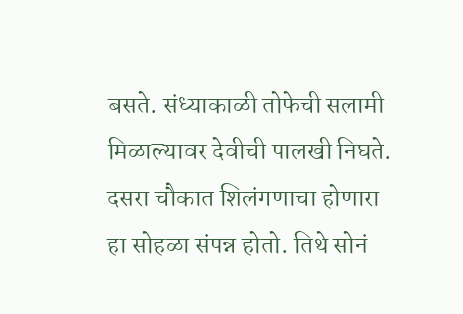बसते. संध्याकाळी तोफेची सलामी मिळाल्यावर देवीची पालखी निघते. दसरा चौकात शिलंगणाचा होणारा हा सोहळा संपन्न होतो. तिथे सोनं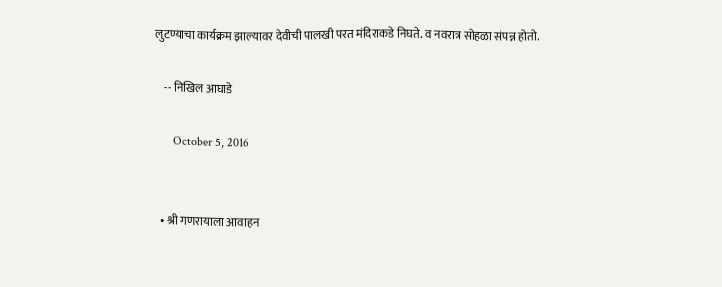लुटण्याचा कार्यक्रम झाल्यावर देवीची पालखी परत मंदिराकडे निघते. व नवरात्र सोहळा संपन्न होतो.

    -- निखिल आघाडे

      October 5, 2016


  • श्री गणरायाला आवाहन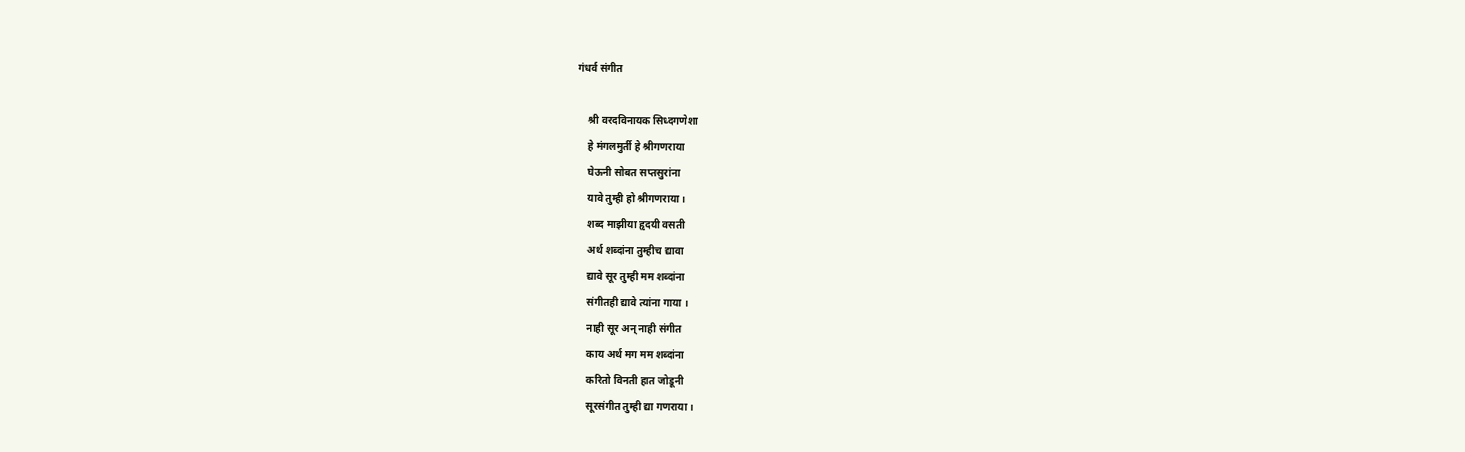गंधर्व संगीत

    श्री वरदविनायक सिध्दगणेशा
    हे मंगलमुर्ती हे श्रीगणराया
    घेऊनी सोबत सप्तसुरांना
    यावे तुम्ही हो श्रीगणराया ।
    शब्द माझीया हृदयी वसती
    अर्थ शब्दांना तुम्हीच द्यावा
    द्यावे सूर तुम्ही मम शब्दांना
    संगीतही द्यावे त्यांना गाया ।
    नाही सूर अन् नाही संगीत
    काय अर्थ मग मम शब्दांना
    करितो विनती हात जोडूनी
    सूरसंगीत तुम्ही द्या गणराया ।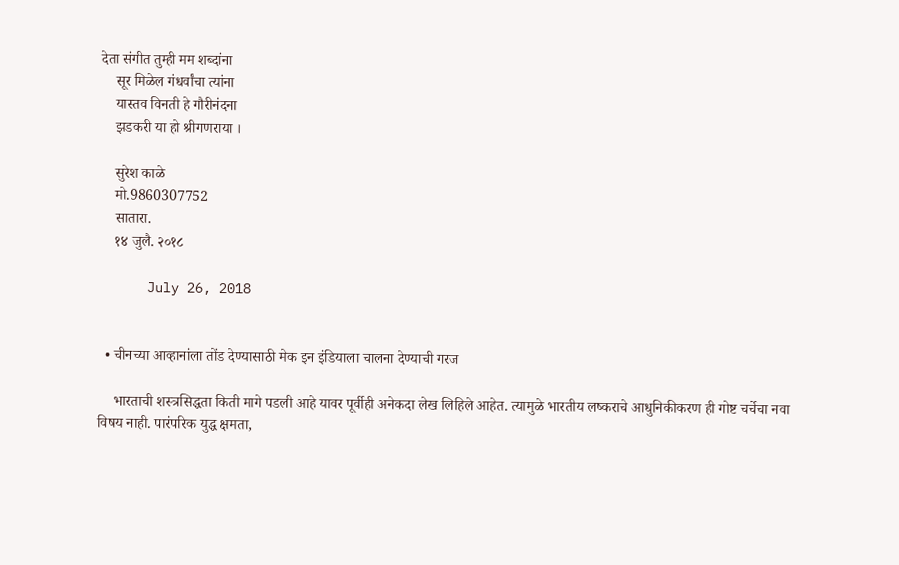देता संगीत तुम्ही मम शब्दांना
    सूर मिळेल गंधर्वांचा त्यांना
    यास्तव विनती हे गौरीनंदना
    झडकरी या हो श्रीगणराया ।

    सुरेश काळे
    मो.9860307752
    सातारा.
    १४ जुलै. २०१८

      July 26, 2018


  • चीनच्या आव्हानांला तोंड देण्यासाठी मेक इन इंडियाला चालना देण्याची गरज

    भारताची शस्त्रसिद्धता किती मागे पडली आहे यावर पूर्वीही अनेकदा लेख लिहिले आहेत. त्यामुळे भारतीय लष्कराचे आधुनिकीकरण ही गोष्ट चर्चेचा नवा विषय नाही. पारंपरिक युद्ध क्षमता,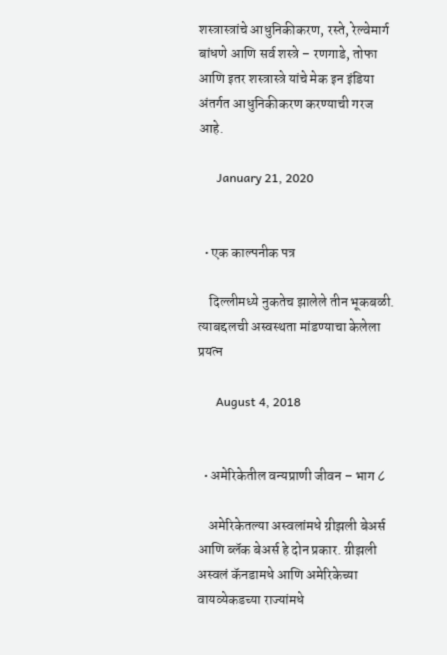शस्त्रास्त्रांचे आधुनिकीकरण, रस्ते, रेल्वेमार्ग बांधणे आणि सर्व शस्त्रे – रणगाडे, तोफा आणि इतर शस्त्रास्त्रे यांचे मेक इन इंडिया अंतर्गत आधुनिकीकरण करण्याची गरज आहे.

      January 21, 2020


  • एक काल्पनीक पत्र

    दिल्लीमध्ये नुकतेच झालेले तीन भूकबळी. त्याबद्दलची अस्वस्थता मांडण्याचा केलेला प्रयत्न

      August 4, 2018


  • अमेरिकेतील वन्यप्राणी जीवन – भाग ८

    अमेरिकेतल्या अस्वलांमधे ग्रीझली बेअर्स आणि ब्लॅक बेअर्स हे दोन प्रकार. ग्रीझली अस्वलं कॅनडामधे आणि अमेरिकेच्या वायव्येकडच्या राज्यांमधे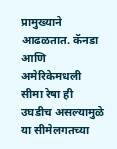प्रामुख्याने आढळतात. कॅनडा आणि अमेरिकेमधली सीमा रेषा ही उघडीच असल्यामुळे या सीमेलगतच्या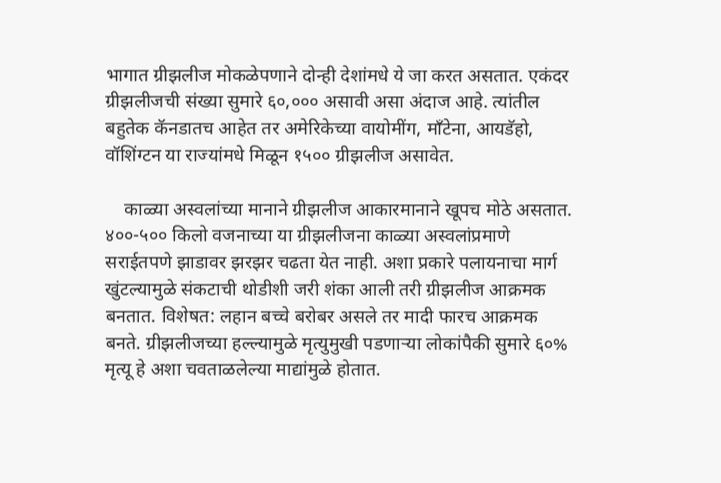भागात ग्रीझलीज मोकळेपणाने दोन्ही देशांमधे ये जा करत असतात. एकंदर ग्रीझलीजची संख्या सुमारे ६०,००० असावी असा अंदाज आहे. त्यांतील बहुतेक कॅनडातच आहेत तर अमेरिकेच्या वायोमींग, मॉंटेना, आयडॅहो, वॉशिंग्टन या राज्यांमधे मिळून १५०० ग्रीझलीज असावेत.

    काळ्या अस्वलांच्या मानाने ग्रीझलीज आकारमानाने खूपच मोठे असतात. ४००-५०० किलो वजनाच्या या ग्रीझलीजना काळ्या अस्वलांप्रमाणे सराईतपणे झाडावर झरझर चढता येत नाही. अशा प्रकारे पलायनाचा मार्ग खुंटल्यामुळे संकटाची थोडीशी जरी शंका आली तरी ग्रीझलीज आक्रमक बनतात. विशेषत: लहान बच्चे बरोबर असले तर मादी फारच आक्रमक बनते. ग्रीझलीजच्या हल्ल्यामुळे मृत्युमुखी पडणार्‍या लोकांपैकी सुमारे ६०% मृत्यू हे अशा चवताळलेल्या माद्यांमुळे होतात.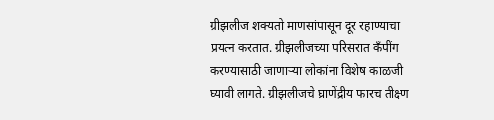ग्रीझलीज शक्यतो माणसांपासून दूर रहाण्याचा प्रयत्न करतात. ग्रीझलीजच्या परिसरात कॅंपींग करण्यासाठी जाणार्‍या लोकांना विशेष काळजी घ्यावी लागते. ग्रीझलीजचे घ्राणेंद्रीय फारच तीक्ष्ण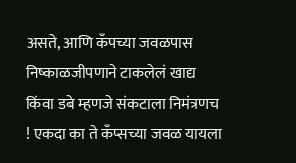असते, आणि कॅंपच्या जवळपास निष्काळजीपणाने टाकलेलं खाद्य किंवा डबे म्हणजे संकटाला निमंत्रणच ! एकदा का ते कॅंप्सच्या जवळ यायला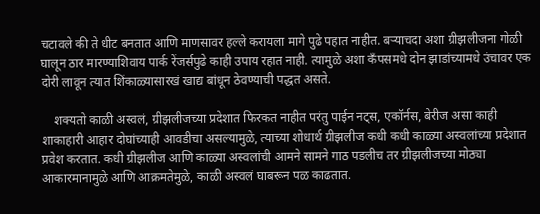चटावले की ते धीट बनतात आणि माणसावर हल्ले करायला मागे पुढे पहात नाहीत. बर्‍याचदा अशा ग्रीझलीजना गोळी घालून ठार मारण्याशिवाय पार्क रेंजर्सपुढे काही उपाय रहात नाही. त्यामुळे अशा कॅंपसमधे दोन झाडांच्यामधे उंचावर एक दोरी लावून त्यात शिंकाळ्यासारखं खाद्य बांधून ठेवण्याची पद्धत असते.

    शक्यतो काळी अस्वलं, ग्रीझलीजच्या प्रदेशात फिरकत नाहीत परंतु पाईन नट्स, एकॉर्नस, बेरीज असा काही शाकाहारी आहार दोघांच्याही आवडीचा असल्यामुळे, त्याच्या शोधार्थ ग्रीझलीज कधी कधी काळ्या अस्वलांच्या प्रदेशात प्रवेश करतात. कधी ग्रीझलीज आणि काळ्या अस्वलांची आमने सामने गाठ पडलीच तर ग्रीझलीजच्या मोठ्या आकारमानामुळे आणि आक्रमतेमुळे, काळी अस्वलं घाबरून पळ काढतात.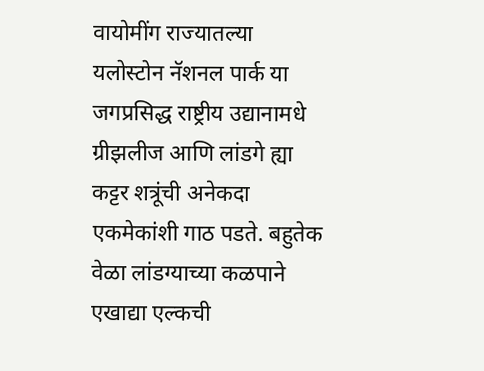वायोमींग राज्यातल्या यलोस्टोन नॅशनल पार्क या जगप्रसिद्ध राष्ट्रीय उद्यानामधे ग्रीझलीज आणि लांडगे ह्या कट्टर शत्रूंची अनेकदा एकमेकांशी गाठ पडते. बहुतेक वेळा लांडग्याच्या कळपाने एखाद्या एल्कची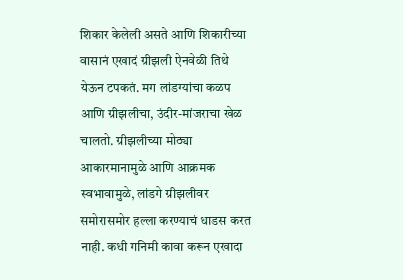शिकार केलेली असते आणि शिकारीच्या वासानं एखादं ग्रीझली ऐनवेळी तिथे येऊन टपकतं. मग लांडग्यांचा कळप आणि ग्रीझलीचा, उंदीर-मांजराचा खेळ चालतो. ग्रीझलीच्या मोठ्या आकारमानामुळे आणि आक्रमक स्वभावामुळे, लांडगे ग्रीझलीवर समोरासमोर हल्ला करण्याचं धाडस करत नाही. कधी गनिमी कावा करून एखादा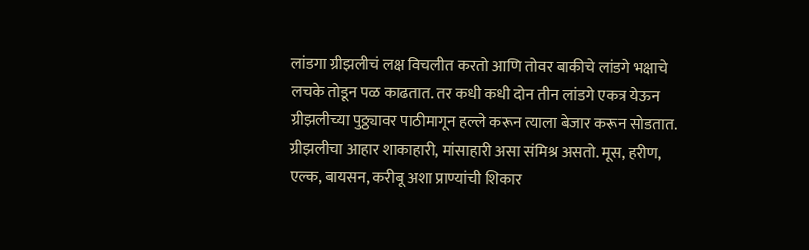लांडगा ग्रीझलीचं लक्ष विचलीत करतो आणि तोवर बाकीचे लांडगे भक्षाचे लचके तोडून पळ काढतात. तर कधी कधी दोन तीन लांडगे एकत्र येऊन ग्रीझलीच्या पुठ्ठ्यावर पाठीमागून हल्ले करून त्याला बेजार करून सोडतात. ग्रीझलीचा आहार शाकाहारी, मांसाहारी असा संमिश्र असतो. मूस, हरीण, एल्क, बायसन, करीबू अशा प्राण्यांची शिकार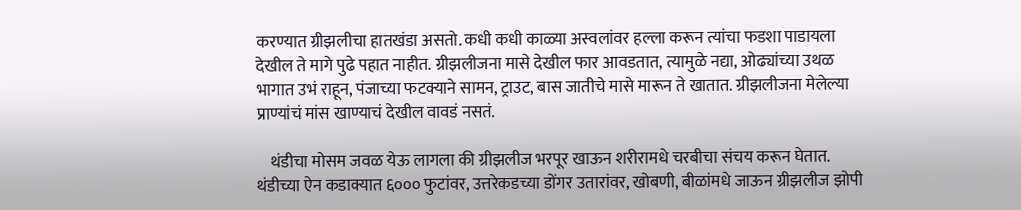करण्यात ग्रीझलीचा हातखंडा असतो. कधी कधी काळ्या अस्वलांवर हल्ला करून त्यांचा फडशा पाडायला देखील ते मागे पुढे पहात नाहीत. ग्रीझलीजना मासे देखील फार आवडतात, त्यामुळे नद्या, ओढ्यांच्या उथळ भागात उभं राहून, पंजाच्या फटक्याने सामन, ट्राउट, बास जातीचे मासे मारून ते खातात. ग्रीझलीजना मेलेल्या प्राण्यांचं मांस खाण्याचं देखील वावडं नसतं.

    थंडीचा मोसम जवळ येऊ लागला की ग्रीझलीज भरपूर खाऊन शरीरामधे चरबीचा संचय करून घेतात. थंडीच्या ऐन कडाक्यात ६००० फुटांवर, उत्तरेकडच्या डोंगर उतारांवर, खोबणी, बीळांमधे जाऊन ग्रीझलीज झोपी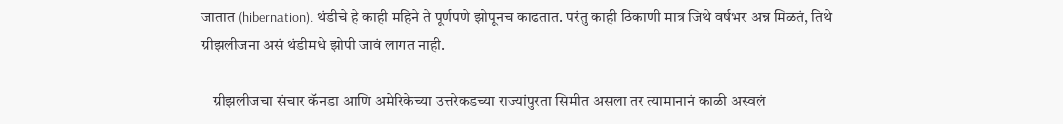जातात (hibernation). थंडीचे हे काही महिने ते पूर्णपणे झोपूनच काढतात. परंतु काही ठिकाणी मात्र जिथे वर्षभर अन्न मिळतं, तिथे ग्रीझलीजना असं थंडीमधे झोपी जावं लागत नाही.

    ग्रीझलीजचा संचार कॅनडा आणि अमेरिकेच्या उत्तरेकडच्या राज्यांपुरता सिमीत असला तर त्यामानानं काळी अस्वलं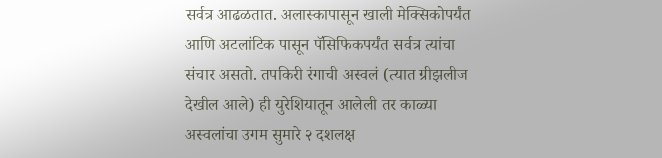सर्वत्र आढळतात. अलास्कापासून खाली मेक्सिकोपर्यंत आणि अटलांटिक पासून पॅसिफिकपर्यंत सर्वत्र त्यांचा संचार असतो. तपकिरी रंगाची अस्वलं (त्यात ग्रीझलीज देखील आले) ही युरेशियातून आलेली तर काळ्या अस्वलांचा उगम सुमारे २ दशलक्ष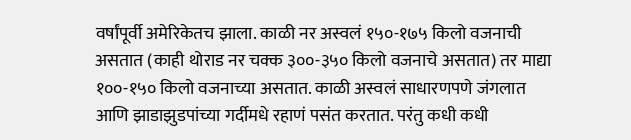वर्षांपूर्वी अमेरिकेतच झाला. काळी नर अस्वलं १५०-१७५ किलो वजनाची असतात (काही थोराड नर चक्क ३००-३५० किलो वजनाचे असतात) तर माद्या १००-१५० किलो वजनाच्या असतात. काळी अस्वलं साधारणपणे जंगलात आणि झाडाझुडपांच्या गर्दीमधे रहाणं पसंत करतात. परंतु कधी कधी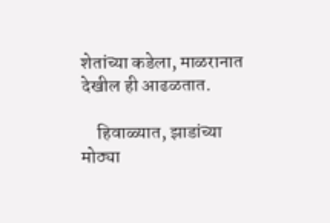शेतांच्या कडेला, माळरानात देखील ही आढळतात.

    हिवाळ्यात, झाडांच्या मोठ्या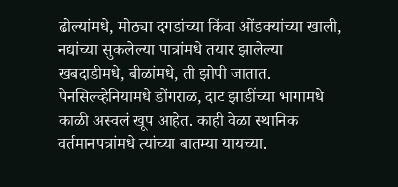ढोल्यांमधे, मोठ्या दगडांच्या किंवा ओंडक्यांच्या खाली, नद्यांच्या सुकलेल्या पात्रांमधे तयार झालेल्या खबदाडीमधे, बीळांमधे, ती झोपी जातात. पेनसिल्व्हेनियामधे डोंगराळ, दाट झाडींच्या भागामधे काळी अस्वलं खूप आहेत. काही वेळा स्थानिक वर्तमानपत्रांमधे त्यांच्या बातम्या यायच्या.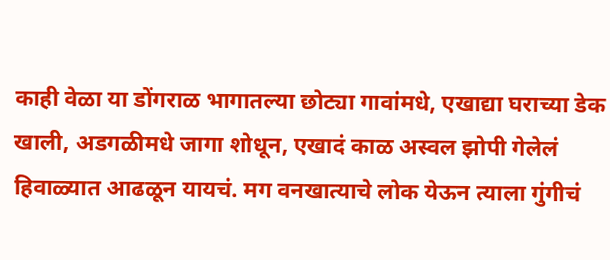काही वेळा या डोंगराळ भागातल्या छोट्या गावांमधे, एखाद्या घराच्या डेक खाली, अडगळीमधे जागा शोधून, एखादं काळ अस्वल झोपी गेलेलं हिवाळ्यात आढळून यायचं. मग वनखात्याचे लोक येऊन त्याला गुंगीचं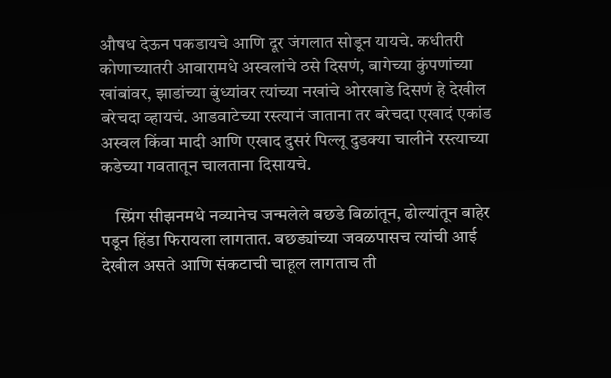औषध देऊन पकडायचे आणि दूर जंगलात सोडून यायचे. कधीतरी कोणाच्यातरी आवारामधे अस्वलांचे ठसे दिसणं, बागेच्या कुंपणांच्या खांबांवर, झाडांच्या बुंध्यांवर त्यांच्या नखांचे ओरखाडे दिसणं हे देखील बरेचदा व्हायचं. आडवाटेच्या रस्त्यानं जाताना तर बरेचदा एखादं एकांड अस्वल किंवा मादी आणि एखाद दुसरं पिल्लू दुडक्या चालीने रस्त्याच्या कडेच्या गवतातून चालताना दिसायचे.

    स्प्रिंग सीझनमधे नव्यानेच जन्मलेले बछडे बिळांतून, ढोल्यांतून बाहेर पडून हिंडा फिरायला लागतात. बछड्यांच्या जवळपासच त्यांची आई देखील असते आणि संकटाची चाहूल लागताच ती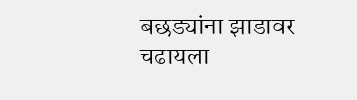बछड्यांना झाडावर चढायला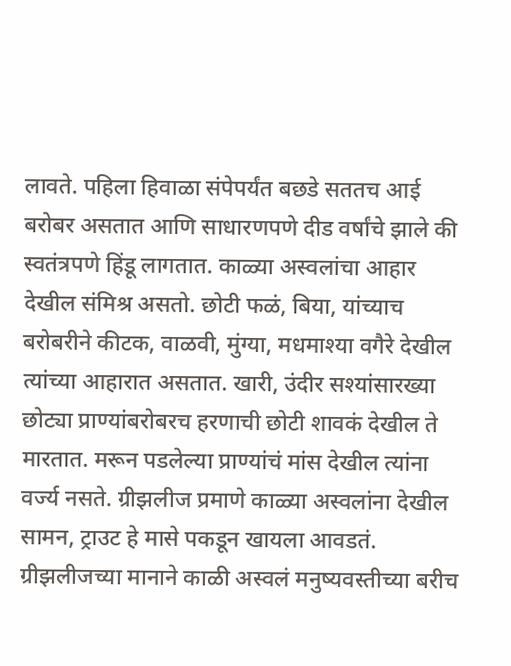लावते. पहिला हिवाळा संपेपर्यंत बछडे सततच आई बरोबर असतात आणि साधारणपणे दीड वर्षांचे झाले की स्वतंत्रपणे हिंडू लागतात. काळ्या अस्वलांचा आहार देखील संमिश्र असतो. छोटी फळं, बिया, यांच्याच बरोबरीने कीटक, वाळवी, मुंग्या, मधमाश्या वगैरे देखील त्यांच्या आहारात असतात. खारी, उंदीर सश्यांसारख्या छोट्या प्राण्यांबरोबरच हरणाची छोटी शावकं देखील ते मारतात. मरून पडलेल्या प्राण्यांचं मांस देखील त्यांना वर्ज्य नसते. ग्रीझलीज प्रमाणे काळ्या अस्वलांना देखील सामन, ट्राउट हे मासे पकडून खायला आवडतं. ग्रीझलीजच्या मानाने काळी अस्वलं मनुष्यवस्तीच्या बरीच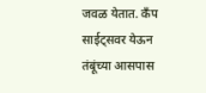जवळ येतात. कॅंप साईट्सवर येऊन तंबूंच्या आसपास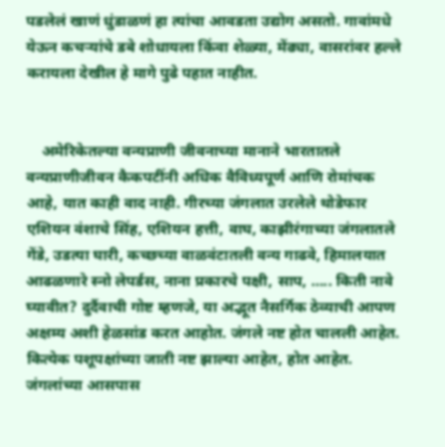पडलेलं खाणं धुंडाळणं हा त्यांचा आवडता उद्योग असतो. गावांमधे येऊन कचर्‍यांचे डबे शोधायला किंवा शेळ्या, मेंढ्या, वासरांवर हल्ले करायला देखील हे मागे पुढे पहात नाहीत.


    अमेरिकेतल्या वन्यप्राणी जीवनाच्या मानाने भारतातले वन्यप्राणीजीवन कैकपटींनी अधिक वैविध्यपूर्ण आणि रोमांचक आहे, यात काही वाद नाही. गीरच्या जंगलात उरलेले थोडेफार एशियन वंशाचे सिंह, एशियन हत्ती, वाघ, काझीरंगाच्या जंगलातले गेंडे, उडत्या घारी, कच्छच्या वाळवंटातली वन्य गाढवे, हिमालयात आढळणारे स्नो लेपर्डस, नाना प्रकारचे पक्षी, साप, ….. किती नावे घ्यावीत? दुर्दैवाची गोष्ट म्हणजे, या अद्भूत नैसर्गिक ठेव्याची आपण अक्षम्य अशी हेळसांड करत आहोत. जंगले नष्ट होत चालली आहेत. कित्येक पशूपक्षांच्या जाती नष्ट झाल्या आहेत, होत आहेत. जंगलांच्या आसपास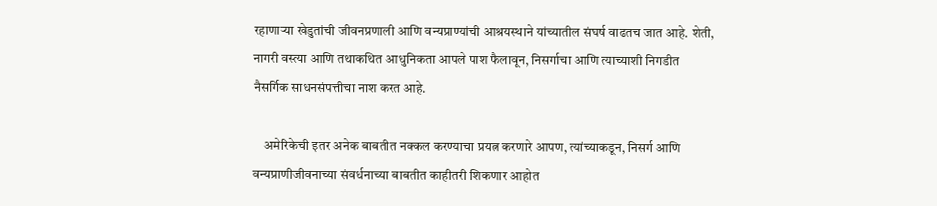रहाणार्‍या खेडुतांची जीवनप्रणाली आणि वन्यप्राण्यांची आश्रयस्थाने यांच्यातील संघर्ष वाढतच जात आहे. शेती, नागरी वस्त्या आणि तथाकथित आधुनिकता आपले पाश फैलावून, निसर्गाचा आणि त्याच्याशी निगडीत नैसर्गिक साधनसंपत्तीचा नाश करत आहे.

    अमेरिकेची इतर अनेक बाबतीत नक्कल करण्याचा प्रयत्न करणारे आपण, त्यांच्याकडून, निसर्ग आणि वन्यप्राणीजीवनाच्या संवर्धनाच्या बाबतीत काहीतरी शिकणार आहोत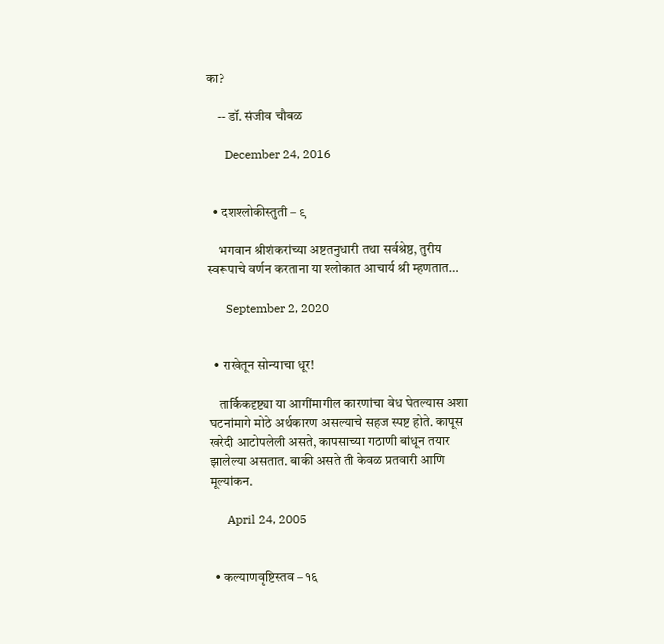का?

    -- डॉ. संजीव चौबळ

      December 24, 2016


  • दशश्लोकीस्तुती – ९

    भगवान श्रीशंकरांच्या अष्टतनुधारी तथा सर्वश्रेष्ठ, तुरीय स्वरूपाचे वर्णन करताना या श्लोकात आचार्य श्री म्हणतात…

      September 2, 2020


  • राखेतून सोन्याचा धूर!

    तार्किकदृष्ट्या या आगींमागील कारणांचा वेध घेतल्यास अशा घटनांमागे मोठे अर्थकारण असल्याचे सहज स्पष्ट होते. कापूस खरेदी आटोपलेली असते, कापसाच्या गठाणी बांधून तयार झालेल्या असतात. बाकी असते ती केवळ प्रतवारी आणि मूल्यांकन.

      April 24, 2005


  • कल्याणवृष्टिस्तव – १६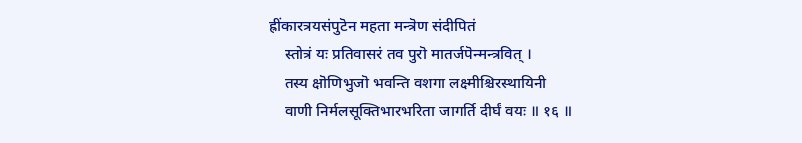ह्रींकारत्रयसंपुटॆन महता मन्त्रॆण संदीपितं
    स्तोत्रं यः प्रतिवासरं तव पुरॊ मातर्जपॆन्मन्त्रवित् ।
    तस्य क्षॊणिभुजॊ भवन्ति वशगा लक्ष्मीश्चिरस्थायिनी
    वाणी निर्मलसूक्तिभारभरिता जागर्ति दीर्घं वयः ॥ १६ ॥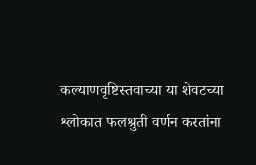कल्याणवृष्टिस्तवाच्या या शेवटच्या श्लोकात फलश्रुती वर्णन करतांना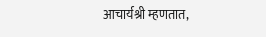आचार्यश्री म्हणतात,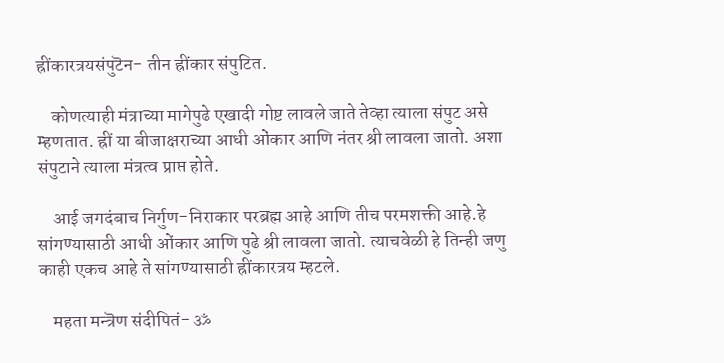ह्रींकारत्रयसंपुटॆन- तीन ह्रींकार संपुटित.

    कोणत्याही मंत्राच्या मागेपुढे एखादी गोष्ट लावले जाते तेव्हा त्याला संपुट असे म्हणतात. ह्रीं या बीजाक्षराच्या आधी ओंकार आणि नंतर श्री लावला जातो. अशा संपुटाने त्याला मंत्रत्व प्राप्त होते.

    आई जगदंबाच निर्गुण-निराकार परब्रह्म आहे आणि तीच परमशक्ती आहे.हे सांगण्यासाठी आधी ओंकार आणि पुढे श्री लावला जातो. त्याचवेळी हे तिन्ही जणु काही एकच आहे ते सांगण्यासाठी ह्रींकारत्रय म्हटले.

    महता मन्त्रॆण संदीपितं- ॐ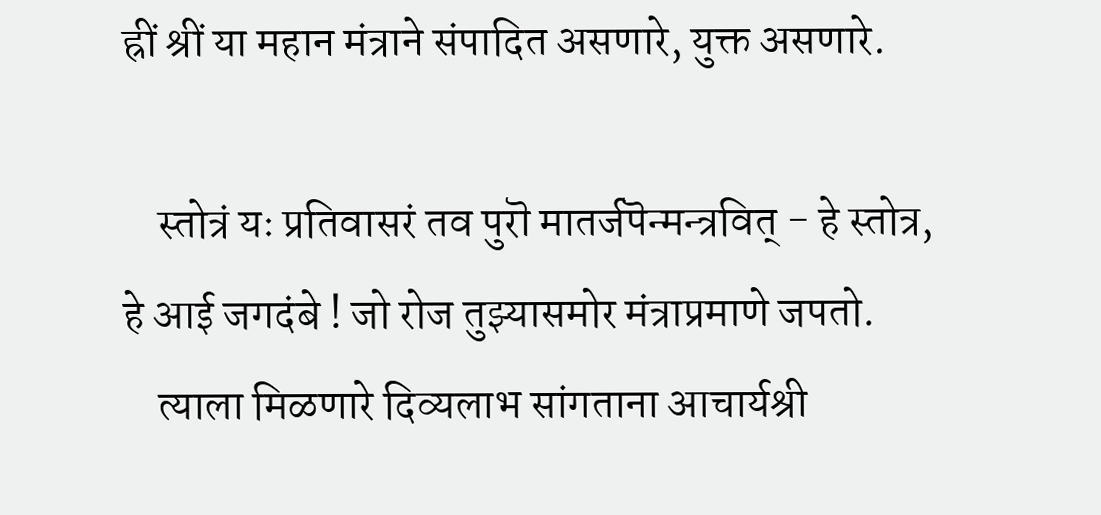ह्रीं श्रीं या महान मंत्राने संपादित असणारे, युक्त असणारे.

    स्तोत्रं यः प्रतिवासरं तव पुरॊ मातर्जपॆन्मन्त्रवित् - हे स्तोत्र, हे आई जगदंबे ! जो रोज तुझ्यासमोर मंत्राप्रमाणे जपतो.
    त्याला मिळणारे दिव्यलाभ सांगताना आचार्यश्री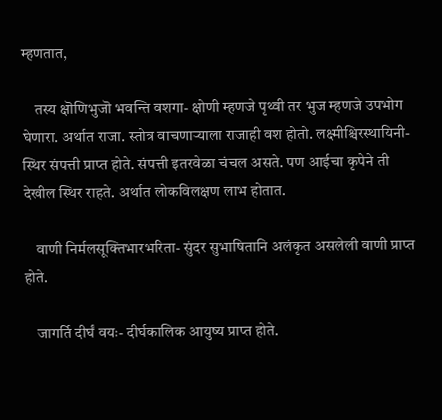म्हणतात,

    तस्य क्षॊणिभुजॊ भवन्ति वशगा- क्षोणी म्हणजे पृथ्वी तर भुज म्हणजे उपभोग घेणारा. अर्थात राजा. स्तोत्र वाचणाऱ्याला राजाही वश होतो. लक्ष्मीश्चिरस्थायिनी- स्थिर संपत्ती प्राप्त होते. संपत्ती इतरवेळा चंचल असते. पण आईचा कृपेने ती देखील स्थिर राहते. अर्थात लोकविलक्षण लाभ होतात.

    वाणी निर्मलसूक्तिभारभरिता- सुंदर सुभाषितानि अलंकृत असलेली वाणी प्राप्त होते.

    जागर्ति दीर्घं वयः- दीर्घकालिक आयुष्य प्राप्त होते.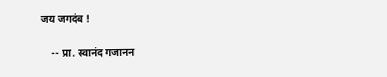जय जगदंब !

    -- प्रा. स्वानंद गजानन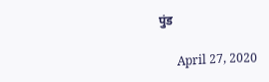पुंड

      April 27, 2020